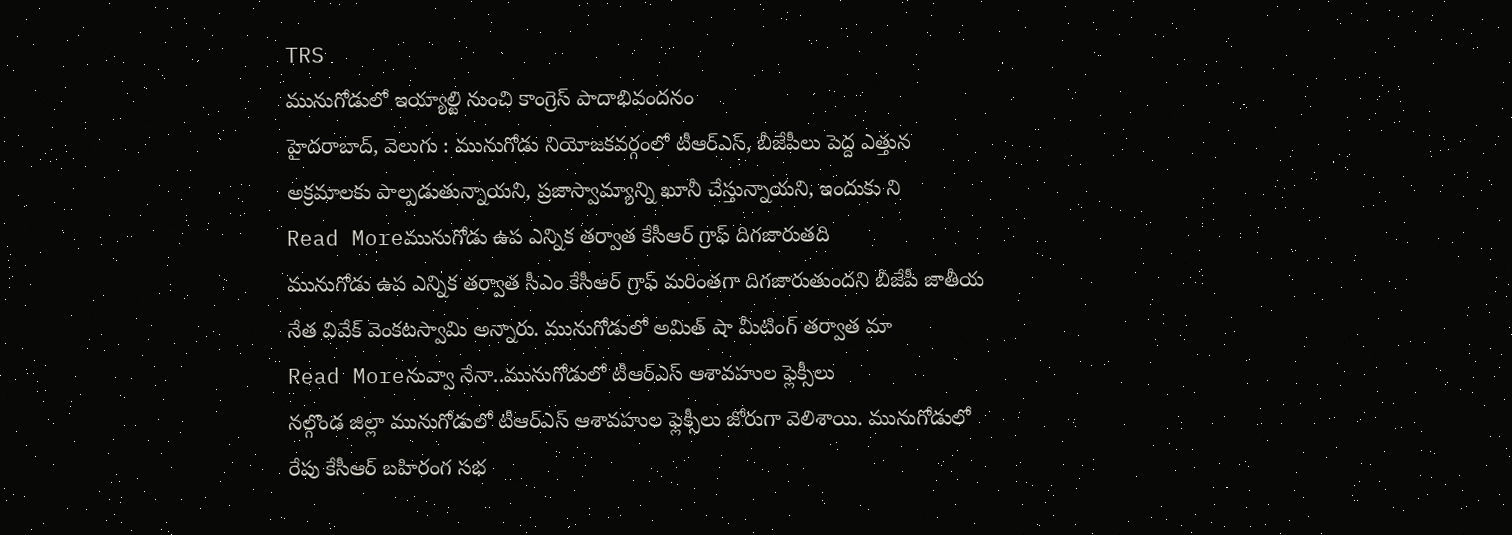TRS
మునుగోడులో ఇయ్యాల్టి నుంచి కాంగ్రెస్ పాదాభివందనం
హైదరాబాద్, వెలుగు : మునుగోడు నియోజకవర్గంలో టీఆర్ఎస్, బీజేపీలు పెద్ద ఎత్తున అక్రమాలకు పాల్పడుతున్నాయని, ప్రజాస్వామ్యాన్ని ఖూనీ చేస్తున్నాయని, ఇందుకు ని
Read Moreమునుగోడు ఉప ఎన్నిక తర్వాత కేసీఆర్ గ్రాఫ్ దిగజారుతది
మునుగోడు ఉప ఎన్నిక తర్వాత సీఎం కేసీఆర్ గ్రాఫ్ మరింతగా దిగజారుతుందని బీజేపీ జాతీయ నేత వివేక్ వెంకటస్వామి అన్నారు. మునుగోడులో అమిత్ షా మీటింగ్ తర్వాత మా
Read Moreనువ్వా నేనా..మునుగోడులో టీఆర్ఎస్ ఆశావహుల ఫ్లెక్సీలు
నల్గొండ జిల్లా మునుగోడులో టీఆర్ఎస్ ఆశావహుల ఫ్లెక్సీలు జోరుగా వెలిశాయి. మునుగోడులో రేపు కేసీఆర్ బహిరంగ సభ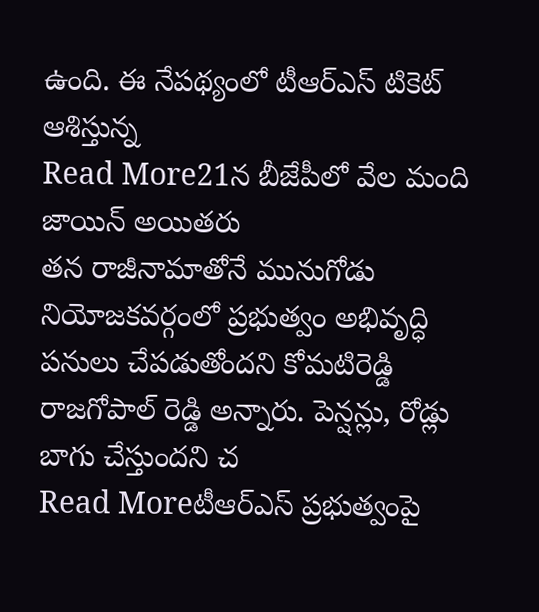ఉంది. ఈ నేపథ్యంలో టీఆర్ఎస్ టికెట్ ఆశిస్తున్న
Read More21న బీజేపీలో వేల మంది జాయిన్ అయితరు
తన రాజీనామాతోనే మునుగోడు నియోజకవర్గంలో ప్రభుత్వం అభివృద్ధి పనులు చేపడుతోందని కోమటిరెడ్డి రాజగోపాల్ రెడ్డి అన్నారు. పెన్షన్లు, రోడ్లు బాగు చేస్తుందని చ
Read Moreటీఆర్ఎస్ ప్రభుత్వంపై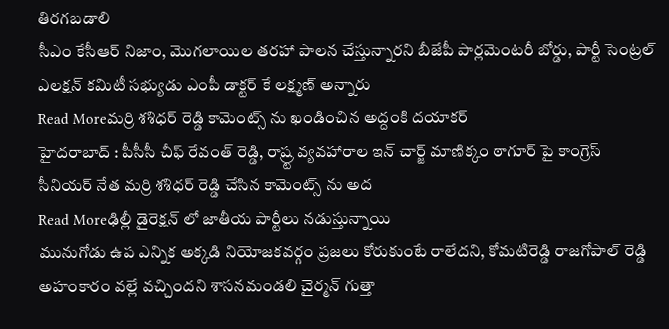తిరగబడాలి
సీఎం కేసీఆర్ నిజాం, మొగలాయిల తరహా పాలన చేస్తున్నారని బీజేపీ పార్లమెంటరీ బోర్డు, పార్టీ సెంట్రల్ ఎలక్షన్ కమిటీ సభ్యుడు ఎంపీ డాక్టర్ కే లక్ష్మణ్ అన్నారు
Read Moreమర్రి శశిధర్ రెడ్డి కామెంట్స్ ను ఖండించిన అద్దంకి దయాకర్
హైదరాబాద్ : పీసీసీ చీఫ్ రేవంత్ రెడ్డి, రాష్ర్ట వ్యవహారాల ఇన్ చార్జ్ మాణిక్కం ఠాగూర్ పై కాంగ్రెస్ సీనియర్ నేత మర్రి శశిధర్ రెడ్డి చేసిన కామెంట్స్ ను అద
Read Moreఢిల్లీ డైరెక్షన్ లో జాతీయ పార్టీలు నడుస్తున్నాయి
మునుగోడు ఉప ఎన్నిక అక్కడి నియోజకవర్గం ప్రజలు కోరుకుంటే రాలేదని, కోమటిరెడ్డి రాజగోపాల్ రెడ్డి అహంకారం వల్లే వచ్చిందని శాసనమండలి చైర్మన్ గుత్తా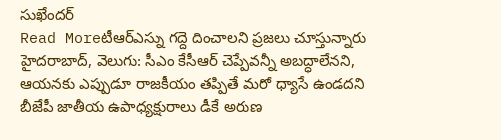సుఖేందర్
Read Moreటీఆర్ఎస్ను గద్దె దించాలని ప్రజలు చూస్తున్నారు
హైదరాబాద్, వెలుగు: సీఎం కేసీఆర్ చెప్పేవన్నీ అబద్ధాలేనని, ఆయనకు ఎప్పుడూ రాజకీయం తప్పితే మరో ధ్యాసే ఉండదని బీజేపీ జాతీయ ఉపాధ్యక్షురాలు డీకే అరుణ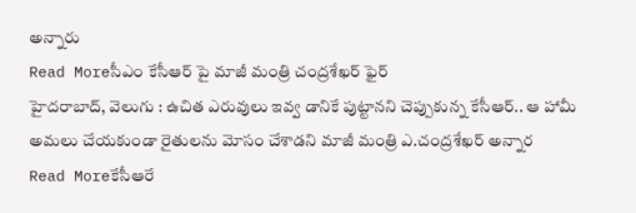అన్నారు
Read Moreసీఎం కేసీఆర్ పై మాజీ మంత్రి చంద్రశేఖర్ ఫైర్
హైదరాబాద్, వెలుగు : ఉచిత ఎరువులు ఇవ్వ డానికే పుట్టానని చెప్పుకున్న కేసీఆర్.. ఆ హామీ అమలు చేయకుండా రైతులను మోసం చేశాడని మాజీ మంత్రి ఎ.చంద్రశేఖర్ అన్నార
Read Moreకేసీఆరే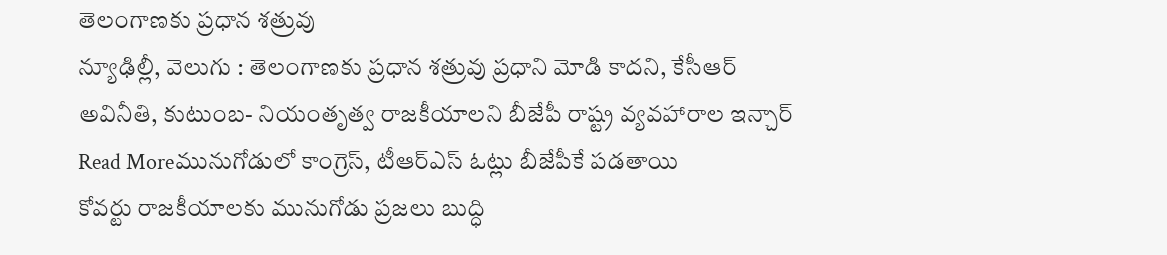తెలంగాణకు ప్రధాన శత్రువు
న్యూఢిల్లీ, వెలుగు : తెలంగాణకు ప్రధాన శత్రువు ప్రధాని మోడి కాదని, కేసీఆర్ అవినీతి, కుటుంబ- నియంతృత్వ రాజకీయాలని బీజేపీ రాష్ట్ర వ్యవహారాల ఇన్చార్
Read Moreమునుగోడులో కాంగ్రెస్, టీఆర్ఎస్ ఓట్లు బీజేపీకే పడతాయి
కోవర్టు రాజకీయాలకు మునుగోడు ప్రజలు బుద్ధి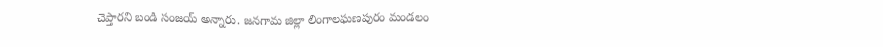చెప్తారని బండి సంజయ్ అన్నారు. జనగామ జిల్లా లింగాలఘణపురం మండలం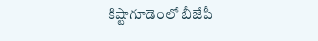కిష్టాగూడెంలో బీజేపీ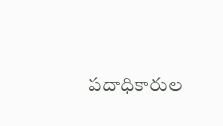పదాధికారుల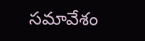సమావేశం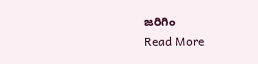జరిగిం
Read More